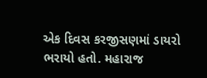એક દિવસ કરજીસણમાં ડાયરો ભરાયો હતો. મહારાજ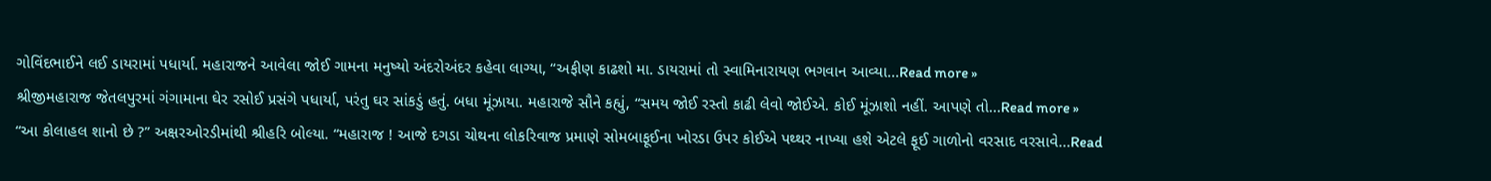ગોવિંદભાઈને લઈ ડાયરામાં પધાર્યા. મહારાજને આવેલા જોઈ ગામના મનુષ્યો અંદરોઅંદર કહેવા લાગ્યા, “અફીણ કાઢશો મા. ડાયરામાં તો સ્વામિનારાયણ ભગવાન આવ્યા...Read more »
શ્રીજીમહારાજ જેતલપુરમાં ગંગામાના ઘેર રસોઈ પ્રસંગે પધાર્યા, પરંતુ ઘર સાંકડું હતું. બધા મૂંઝાયા. મહારાજે સૌને કહ્યું, “સમય જોઈ રસ્તો કાઢી લેવો જોઈએ. કોઈ મૂંઝાશો નહીં. આપણે તો...Read more »
“આ કોલાહલ શાનો છે ?” અક્ષરઓરડીમાંથી શ્રીહરિ બોલ્યા. “મહારાજ ! આજે દગડા ચોથના લોકરિવાજ પ્રમાણે સોમબાફૂઈના ખોરડા ઉપર કોઈએ પથ્થર નાખ્યા હશે એટલે ફૂઈ ગાળોનો વરસાદ વરસાવે...Read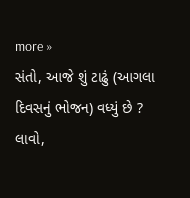more »
સંતો, આજે શું ટાઢું (આગલા દિવસનું ભોજન) વધ્યું છે ? લાવો,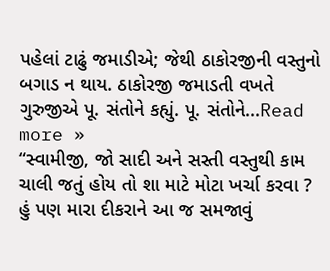પહેલાં ટાઢું જમાડીએ; જેથી ઠાકોરજીની વસ્તુનો બગાડ ન થાય. ઠાકોરજી જમાડતી વખતે ગુરુજીએ પૂ. સંતોને કહ્યું. પૂ. સંતોને...Read more »
“સ્વામીજી, જો સાદી અને સસ્તી વસ્તુથી કામ ચાલી જતું હોય તો શા માટે મોટા ખર્ચા કરવા ? હું પણ મારા દીકરાને આ જ સમજાવું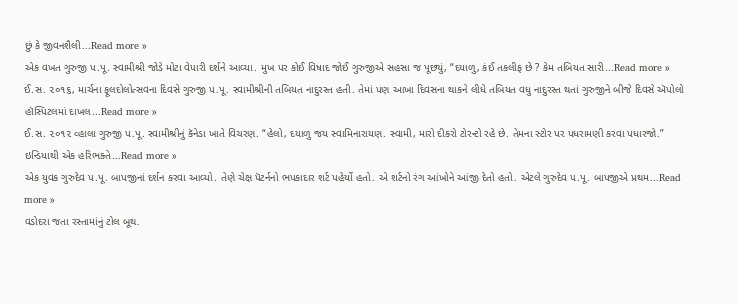છું કે જીવનશૈલી...Read more »
એક વખત ગુરુજી પ.પૂ. સ્વામીશ્રી જોડે મોટા વેપારી દર્શને આવ્યા. મુખ પર કોઈ વિષાદ જોઈ ગુરુજીએ સહસા જ પૂછ્યું, “દયાળુ, કંઈ તકલીફ છે ? કેમ તબિયત સારી...Read more »
ઈ.સ. ૨૦૧૬, માર્ચના ફૂલદોલોત્સવના દિવસે ગુરુજી પ.પૂ. સ્વામીશ્રીની તબિયત નાદુરસ્ત હતી. તેમાં પણ આખા દિવસના થાકને લીધે તબિયત વધુ નાદુરસ્ત થતાં ગુરુજીને બીજે દિવસે ઍપોલો હૉસ્પિટલમાં દાખલ...Read more »
ઈ.સ. ૨૦૧૨ વ્હાલા ગુરુજી પ.પૂ. સ્વામીશ્રીનું કૅનેડા ખાતે વિચરણ. “હેલો, દયાળુ જય સ્વામિનારાયણ. સ્વામી, મારો દીકરો ટોરન્ટો રહે છે. તેમના સ્ટોર પર પધરામણી કરવા પધારજો.” ઇન્ડિયાથી એક હરિભક્તે...Read more »
એક યુવક ગુરુદેવ પ.પૂ. બાપજીનાં દર્શન કરવા આવ્યો. તેણે ચેક્ષ પૅટર્નનો ભપકાદાર શર્ટ પહેર્યો હતો. એ શર્ટનો રંગ આંખોને આંજી દેતો હતો. એટલે ગુરુદેવ પ.પૂ. બાપજીએ પ્રથમ...Read more »
વડોદરા જતા રસ્તામાંનું ટોલ બૂથ.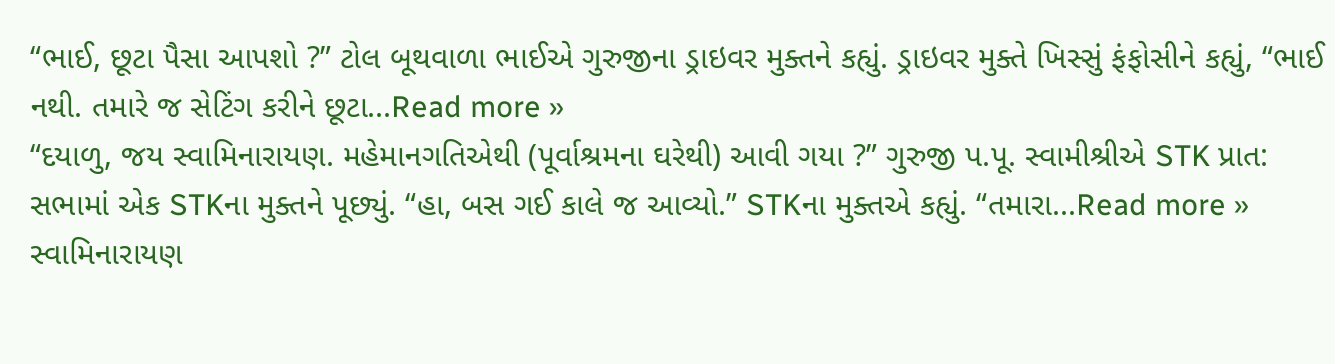“ભાઈ, છૂટા પૈસા આપશો ?” ટોલ બૂથવાળા ભાઈએ ગુરુજીના ડ્રાઇવર મુક્તને કહ્યું. ડ્રાઇવર મુક્તે ખિસ્સું ફંફોસીને કહ્યું, “ભાઈ નથી. તમારે જ સેટિંગ કરીને છૂટા...Read more »
“દયાળુ, જય સ્વામિનારાયણ. મહેમાનગતિએથી (પૂર્વાશ્રમના ઘરેથી) આવી ગયા ?” ગુરુજી પ.પૂ. સ્વામીશ્રીએ STK પ્રાત: સભામાં એક STKના મુક્તને પૂછ્યું. “હા, બસ ગઈ કાલે જ આવ્યો.” STKના મુક્તએ કહ્યું. “તમારા...Read more »
સ્વામિનારાયણ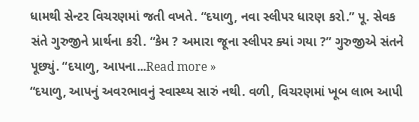ધામથી સેન્ટર વિચરણમાં જતી વખતે. “દયાળુ, નવા સ્લીપર ધારણ કરો.” પૂ. સેવક સંતે ગુરુજીને પ્રાર્થના કરી. “કેમ ? અમારા જૂના સ્લીપર ક્યાં ગયા ?” ગુરુજીએ સંતને પૂછ્યું. “દયાળુ, આપના...Read more »
“દયાળુ, આપનું અવરભાવનું સ્વાસ્થ્ય સારું નથી. વળી, વિચરણમાં ખૂબ લાભ આપી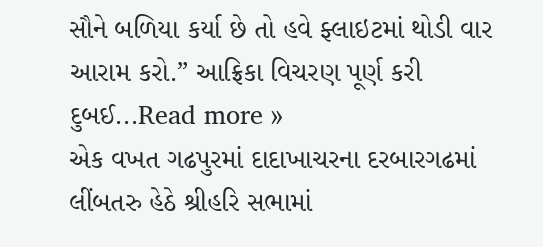સૌને બળિયા કર્યા છે તો હવે ફ્લાઇટમાં થોડી વાર આરામ કરો.” આફ્રિકા વિચરણ પૂર્ણ કરી દુબઈ...Read more »
એક વખત ગઢપુરમાં દાદાખાચરના દરબારગઢમાં લીંબતરુ હેઠે શ્રીહરિ સભામાં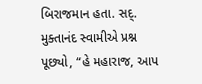બિરાજમાન હતા. સદ્. મુક્તાનંદ સ્વામીએ પ્રશ્ન પૂછ્યો, “હે મહારાજ, આપ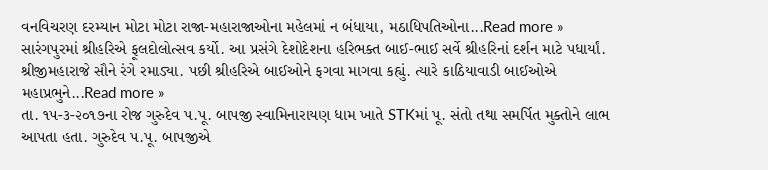વનવિચરણ દરમ્યાન મોટા મોટા રાજા-મહારાજાઓના મહેલમાં ન બંધાયા, મઠાધિપતિઓના...Read more »
સારંગપુરમાં શ્રીહરિએ ફૂલદોલોત્સવ કર્યો. આ પ્રસંગે દેશોદેશના હરિભક્ત બાઈ-ભાઈ સર્વે શ્રીહરિનાં દર્શન માટે પધાર્યાં. શ્રીજીમહારાજે સૌને રંગે રમાડ્યા. પછી શ્રીહરિએ બાઈઓને ફગવા માગવા કહ્યું. ત્યારે કાઠિયાવાડી બાઈઓએ મહાપ્રભુને...Read more »
તા. ૧૫-૩-૨૦૧૭ના રોજ ગુરુદેવ પ.પૂ. બાપજી સ્વામિનારાયણ ધામ ખાતે STKમાં પૂ. સંતો તથા સમર્પિત મુક્તોને લાભ આપતા હતા. ગુરુદેવ પ.પૂ. બાપજીએ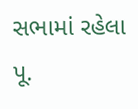સભામાં રહેલા પૂ.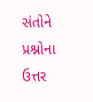સંતોને પ્રશ્નોના ઉત્તર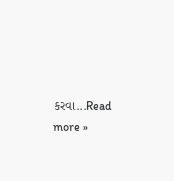કરવા...Read more »